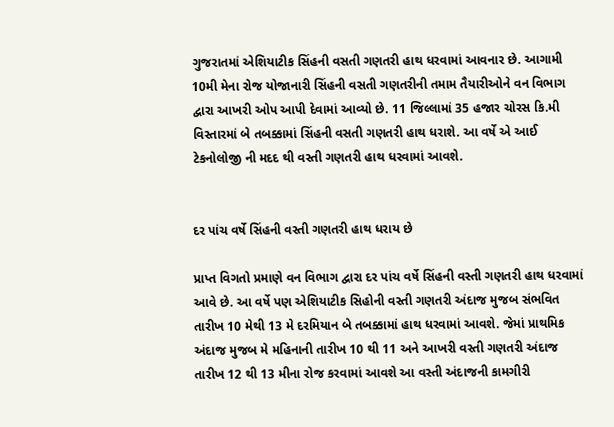ગુજરાતમાં એશિયાટીક સિંહની વસતી ગણતરી હાથ ધરવામાં આવનાર છે. આગામી 10મી મેના રોજ યોજાનારી સિંહની વસતી ગણતરીની તમામ તૈયારીઓને વન વિભાગ દ્વારા આખરી ઓપ આપી દેવામાં આવ્યો છે. 11 જિલ્લામાં 35 હજાર ચોરસ કિ.મી વિસ્તારમાં બે તબક્કામાં સિંહની વસતી ગણતરી હાથ ધરાશે. આ વર્ષે એ આઈ ટેકનોલોજી ની મદદ થી વસ્તી ગણતરી હાથ ધરવામાં આવશે.


દર પાંચ વર્ષે સિંહની વસ્તી ગણતરી હાથ ધરાય છે

પ્રાપ્ત વિગતો પ્રમાણે વન વિભાગ દ્વારા દર પાંચ વર્ષે સિંહની વસ્તી ગણતરી હાથ ધરવામાં આવે છે. આ વર્ષે પણ એશિયાટીક સિહોની વસ્તી ગણતરી અંદાજ મુજબ સંભવિત તારીખ 10 મેથી 13 મે દરમિયાન બે તબક્કામાં હાથ ધરવામાં આવશે. જેમાં પ્રાથમિક અંદાજ મુજબ મે મહિનાની તારીખ 10 થી 11 અને આખરી વસ્તી ગણતરી અંદાજ તારીખ 12 થી 13 મીના રોજ કરવામાં આવશે આ વસ્તી અંદાજની કામગીરી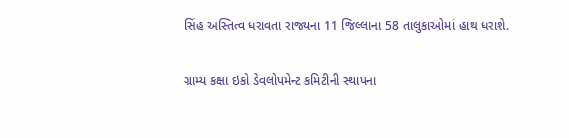સિંહ અસ્તિત્વ ધરાવતા રાજ્યના 11 જિલ્લાના 58 તાલુકાઓમાં હાથ ધરાશે.

ગ્રામ્ય કક્ષા ઇકો ડેવલોપમેન્ટ કમિટીની સ્થાપના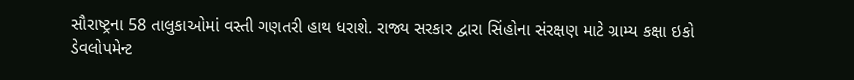સૌરાષ્ટ્રના 58 તાલુકાઓમાં વસ્તી ગણતરી હાથ ધરાશે. રાજ્ય સરકાર દ્વારા સિંહોના સંરક્ષણ માટે ગ્રામ્ય કક્ષા ઇકો ડેવલોપમેન્ટ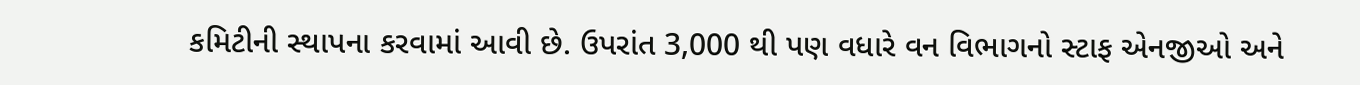કમિટીની સ્થાપના કરવામાં આવી છે. ઉપરાંત 3,000 થી પણ વધારે વન વિભાગનો સ્ટાફ એનજીઓ અને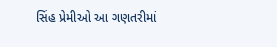સિંહ પ્રેમીઓ આ ગણતરીમાં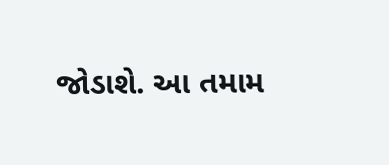જોડાશે. આ તમામ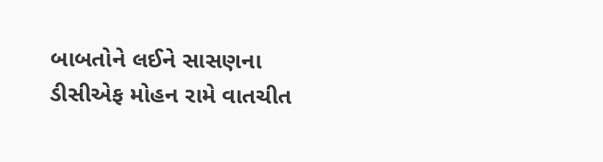બાબતોને લઈને સાસણના ડીસીએફ મોહન રામે વાતચીત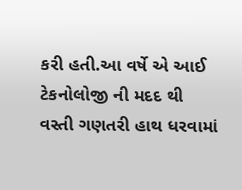કરી હતી.આ વર્ષે એ આઈ ટેકનોલોજી ની મદદ થી વસ્તી ગણતરી હાથ ધરવામાં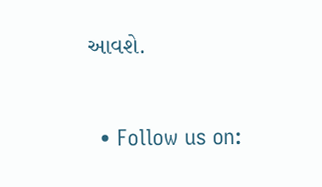આવશે.


  • Follow us on: